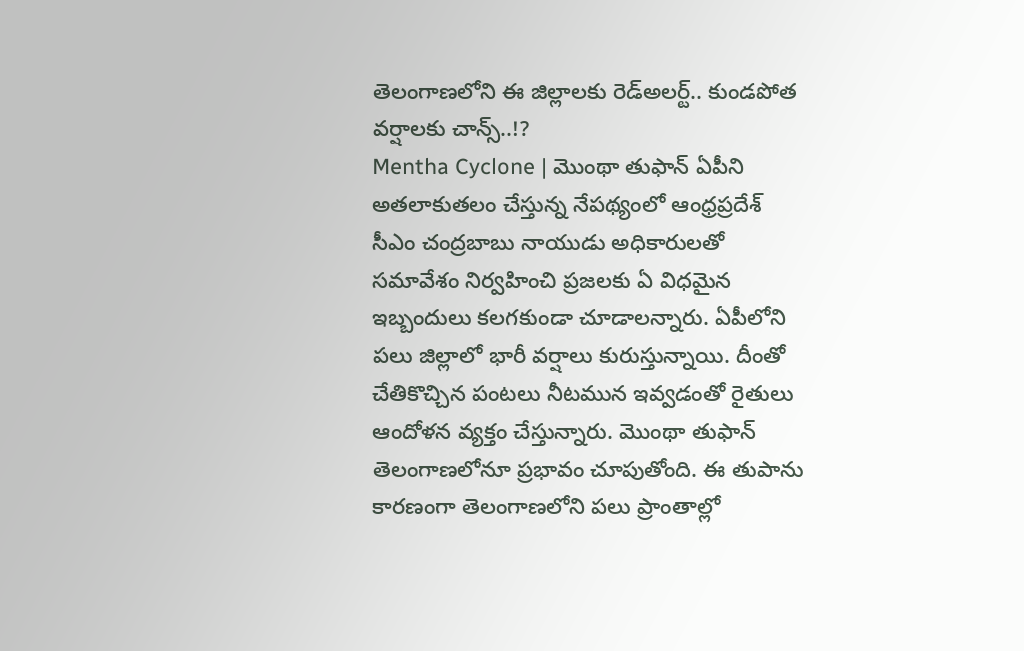తెలంగాణలోని ఈ జిల్లాలకు రెడ్అలర్ట్.. కుండపోత వర్షాలకు చాన్స్..!?
Mentha Cyclone | మొంథా తుఫాన్ ఏపీని అతలాకుతలం చేస్తున్న నేపథ్యంలో ఆంధ్రప్రదేశ్ సీఎం చంద్రబాబు నాయుడు అధికారులతో సమావేశం నిర్వహించి ప్రజలకు ఏ విధమైన ఇబ్బందులు కలగకుండా చూడాలన్నారు. ఏపీలోని పలు జిల్లాలో భారీ వర్షాలు కురుస్తున్నాయి. దీంతో చేతికొచ్చిన పంటలు నీటమున ఇవ్వడంతో రైతులు ఆందోళన వ్యక్తం చేస్తున్నారు. మొంథా తుఫాన్ తెలంగాణలోనూ ప్రభావం చూపుతోంది. ఈ తుపాను కారణంగా తెలంగాణలోని పలు ప్రాంతాల్లో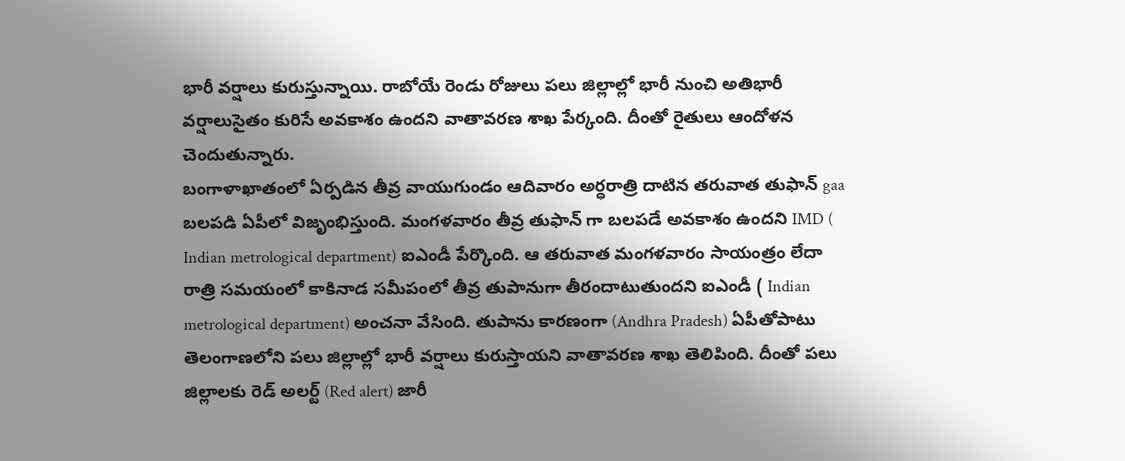భారీ వర్షాలు కురుస్తున్నాయి. రాబోయే రెండు రోజులు పలు జిల్లాల్లో భారీ నుంచి అతిభారీ వర్షాలుసైతం కురిసే అవకాశం ఉందని వాతావరణ శాఖ పేర్కంది. దీంతో రైతులు ఆందోళన చెందుతున్నారు.
బంగాళాఖాతంలో ఏర్పడిన తీవ్ర వాయుగుండం ఆదివారం అర్ధరాత్రి దాటిన తరువాత తుఫాన్ gaa బలపడి ఏపీలో విజృంభిస్తుంది. మంగళవారం తీవ్ర తుఫాన్ గా బలపడే అవకాశం ఉందని IMD ( Indian metrological department) ఐఎండీ పేర్కొంది. ఆ తరువాత మంగళవారం సాయంత్రం లేదా రాత్రి సమయంలో కాకినాడ సమీపంలో తీవ్ర తుపానుగా తీరందాటుతుందని ఐఎండీ ( Indian metrological department) అంచనా వేసింది. తుపాను కారణంగా (Andhra Pradesh) ఏపీతోపాటు తెలంగాణలోని పలు జిల్లాల్లో భారీ వర్షాలు కురుస్తాయని వాతావరణ శాఖ తెలిపింది. దీంతో పలు జిల్లాలకు రెడ్ అలర్ట్ (Red alert) జారీ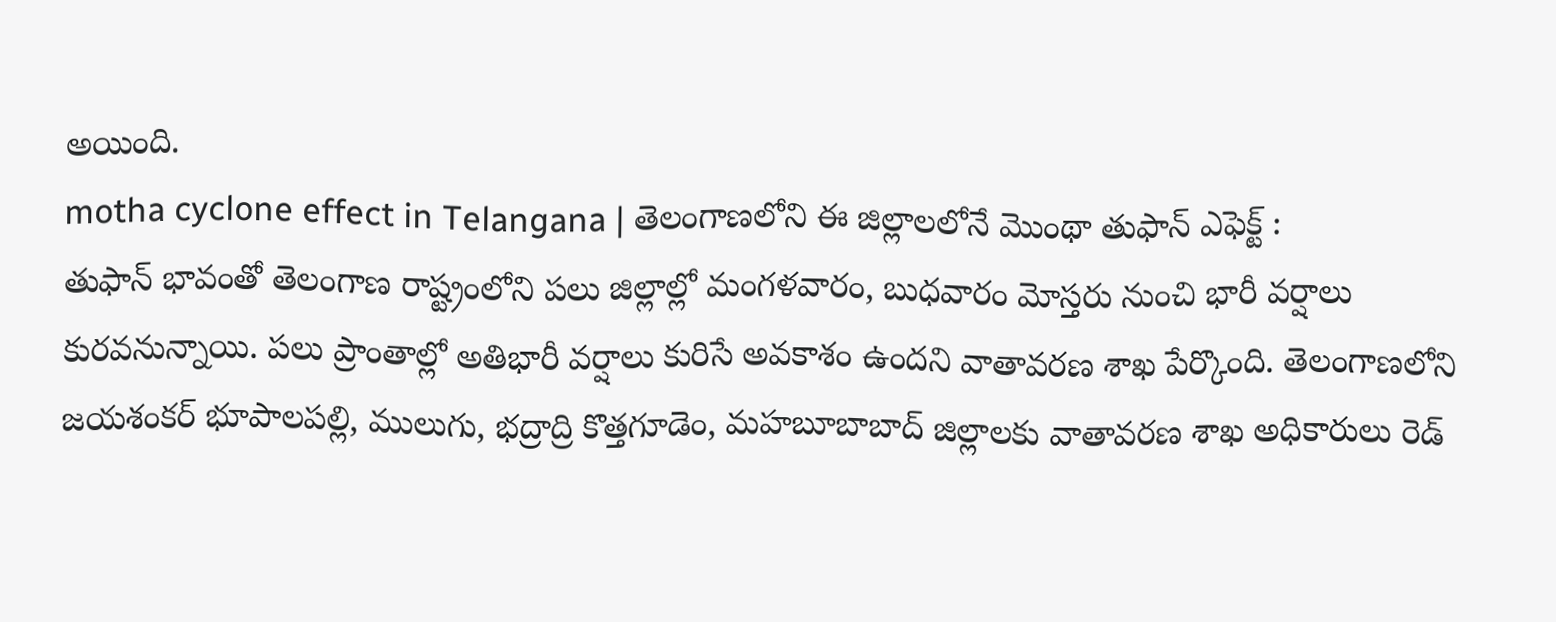అయింది.
motha cyclone effect in Telangana | తెలంగాణలోని ఈ జిల్లాలలోనే మొంథా తుఫాన్ ఎఫెక్ట్ :
తుఫాన్ భావంతో తెలంగాణ రాష్ట్రంలోని పలు జిల్లాల్లో మంగళవారం, బుధవారం మోస్తరు నుంచి భారీ వర్షాలు కురవనున్నాయి. పలు ప్రాంతాల్లో అతిభారీ వర్షాలు కురిసే అవకాశం ఉందని వాతావరణ శాఖ పేర్కొంది. తెలంగాణలోని జయశంకర్ భూపాలపల్లి, ములుగు, భద్రాద్రి కొత్తగూడెం, మహబూబాబాద్ జిల్లాలకు వాతావరణ శాఖ అధికారులు రెడ్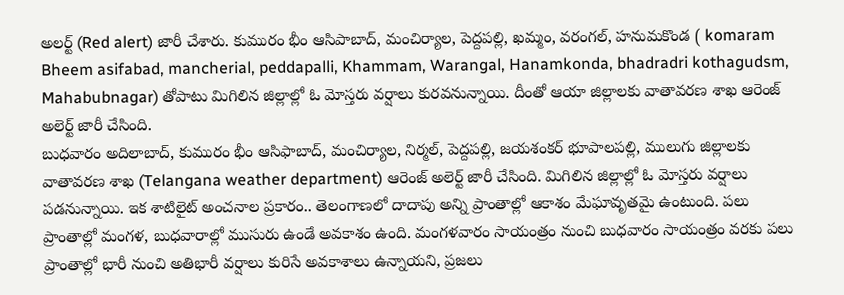అలర్ట్ (Red alert) జారీ చేశారు. కుమురం భీం ఆసిపాబాద్, మంచిర్యాల, పెద్దపల్లి, ఖమ్మం, వరంగల్, హనుమకొండ ( komaram Bheem asifabad, mancherial, peddapalli, Khammam, Warangal, Hanamkonda, bhadradri kothagudsm, Mahabubnagar) తోపాటు మిగిలిన జిల్లాల్లో ఓ మోస్తరు వర్షాలు కురవనున్నాయి. దీంతో ఆయా జిల్లాలకు వాతావరణ శాఖ ఆరెంజ్ అలెర్ట్ జారీ చేసింది.
బుధవారం అదిలాబాద్, కుమురం భీం ఆసిఫాబాద్, మంచిర్యాల, నిర్మల్, పెద్దపల్లి, జయశంకర్ భూపాలపల్లి, ములుగు జిల్లాలకు వాతావరణ శాఖ (Telangana weather department) ఆరెంజ్ అలెర్ట్ జారీ చేసింది. మిగిలిన జిల్లాల్లో ఓ మోస్తరు వర్షాలు పడనున్నాయి. ఇక శాటిలైట్ అంచనాల ప్రకారం.. తెలంగాణలో దాదాపు అన్ని ప్రాంతాల్లో ఆకాశం మేఘావృతమై ఉంటుంది. పలు ప్రాంతాల్లో మంగళ, బుధవారాల్లో ముసురు ఉండే అవకాశం ఉంది. మంగళవారం సాయంత్రం నుంచి బుధవారం సాయంత్రం వరకు పలు ప్రాంతాల్లో భారీ నుంచి అతిభారీ వర్షాలు కురిసే అవకాశాలు ఉన్నాయని, ప్రజలు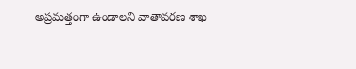అప్రమత్తంగా ఉండాలని వాతావరణ శాఖ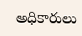అధికారులు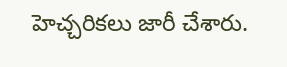హెచ్చరికలు జారీ చేశారు.